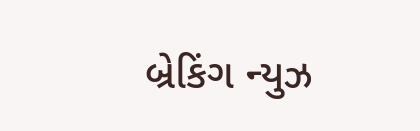બ્રેકિંગ ન્યુઝ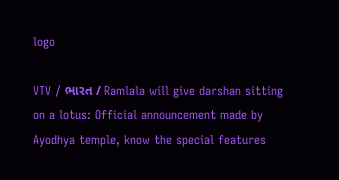logo

VTV / ભારત / Ramlala will give darshan sitting on a lotus: Official announcement made by Ayodhya temple, know the special features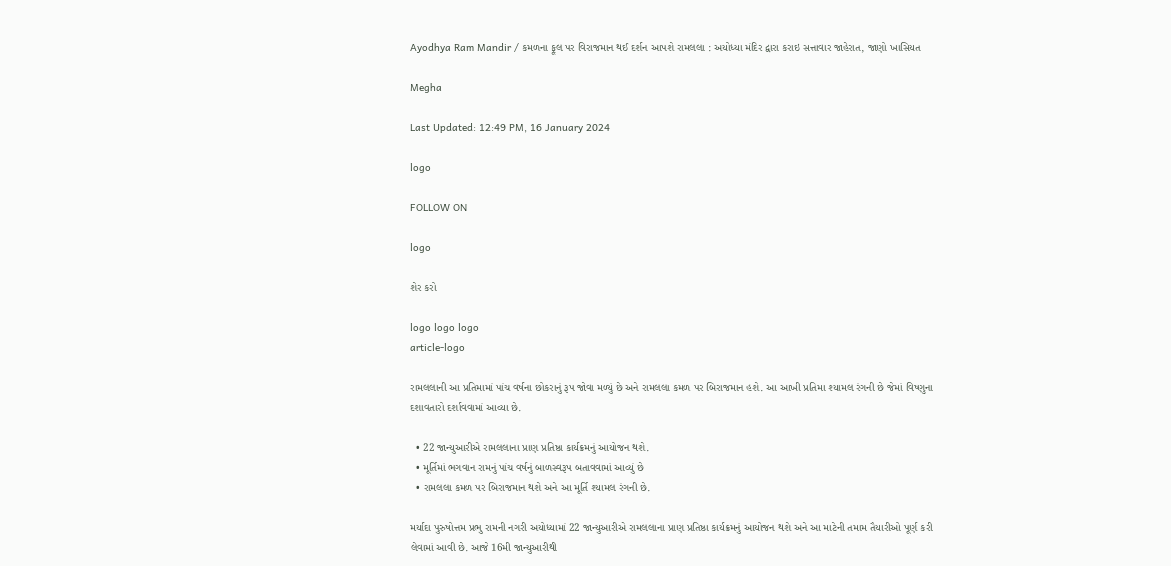Ayodhya Ram Mandir / કમળના ફૂલ પર વિરાજમાન થઈ દર્શન આપશે રામલલા : અયોધ્યા મંદિર દ્વારા કરાઇ સત્તાવાર જાહેરાત, જાણો ખાસિયત

Megha

Last Updated: 12:49 PM, 16 January 2024

logo

FOLLOW ON

logo

શેર કરો

logo logo logo
article-logo

રામલલાની આ પ્રતિમામાં પાંચ વર્ષના છોકરાનું રૂપ જોવા મળ્યું છે અને રામલલા કમળ પર બિરાજમાન હશે. આ આખી પ્રતિમા શ્યામલ રંગની છે જેમાં વિષ્ણુના દશાવતારો દર્શાવવામાં આવ્યા છે.

  • 22 જાન્યુઆરીએ રામલલાના પ્રાણ પ્રતિષ્ઠા કાર્યક્રમનું આયોજન થશે.
  • મૂર્તિમાં ભગવાન રામનું પાંચ વર્ષનું બાળસ્વરૂપ બતાવવામાં આવ્યું છે
  • રામલલા કમળ પર બિરાજમાન થશે અને આ મૂર્તિ શ્યામલ રંગની છે.

મર્યાદા પુરુષોત્તમ પ્રભુ રામની નગરી અયોધ્યામાં 22 જાન્યુઆરીએ રામલલાના પ્રાણ પ્રતિષ્ઠા કાર્યક્રમનું આયોજન થશે અને આ માટેની તમામ તૈયારીઓ પૂર્ણ કરી લેવામાં આવી છે. આજે 16મી જાન્યુઆરીથી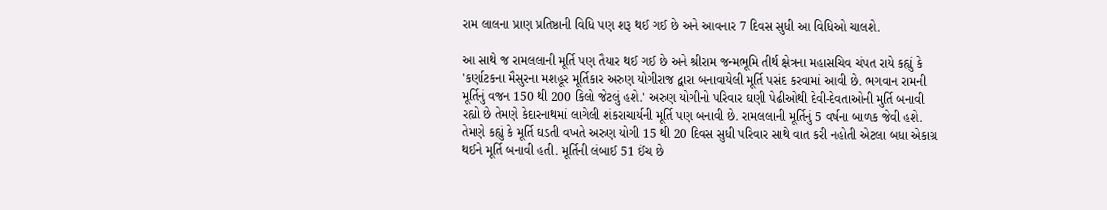રામ લાલના પ્રાણ પ્રતિષ્ઠાની વિધિ પણ શરૂ થઈ ગઈ છે અને આવનાર 7 દિવસ સુધી આ વિધિઓ ચાલશે.

આ સાથે જ રામલલાની મૂર્તિ પણ તૈયાર થઈ ગઈ છે અને શ્રીરામ જન્મભૂમિ તીર્થ ક્ષેત્રના મહાસચિવ ચંપત રાયે કહ્યું કે 'કર્ણાટકના મૈસુરના મશહૂર મૂર્તિકાર અરુણ યોગીરાજ દ્વારા બનાવાયેલી મૂર્તિ પસંદ કરવામાં આવી છે. ભગવાન રામની મૂર્તિનું વજન 150 થી 200 કિલો જેટલું હશે.' અરુણ યોગીનો પરિવાર ઘણી પેઢીઓથી દેવી-દેવતાઓની મુર્તિ બનાવી રહ્યો છે તેમણે કેદારનાથમાં લાગેલી શંકરાચાર્યની મૂર્તિ પણ બનાવી છે. રામલલાની મૂર્તિનું 5 વર્ષના બાળક જેવી હશે. તેમણે કહ્યું કે મૂર્તિ ઘડતી વખતે અરુણ યોગી 15 થી 20 દિવસ સુધી પરિવાર સાથે વાત કરી નહોતી એટલા બધા એકાગ્ર થઈને મૂર્તિ બનાવી હતી. મૂર્તિની લંબાઈ 51 ઈંચ છે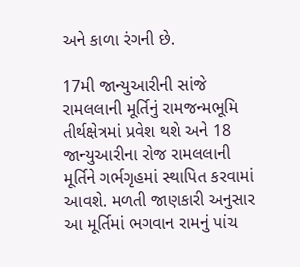અને કાળા રંગની છે.

17મી જાન્યુઆરીની સાંજે રામલલાની મૂર્તિનું રામજન્મભૂમિ તીર્થક્ષેત્રમાં પ્રવેશ થશે અને 18 જાન્યુઆરીના રોજ રામલલાની મૂર્તિને ગર્ભગૃહમાં સ્થાપિત કરવામાં આવશે. મળતી જાણકારી અનુસાર આ મૂર્તિમાં ભગવાન રામનું પાંચ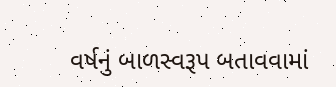વર્ષનું બાળસ્વરૂપ બતાવવામાં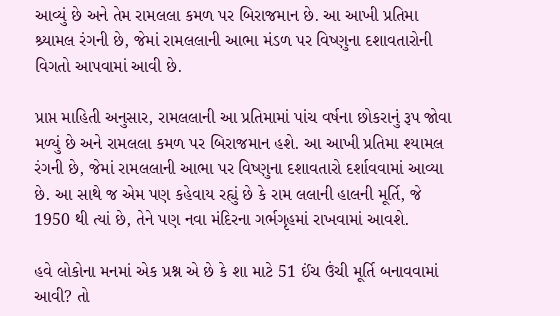આવ્યું છે અને તેમ રામલલા કમળ પર બિરાજમાન છે. આ આખી પ્રતિમા શ્ર્યામલ રંગની છે, જેમાં રામલલાની આભા મંડળ પર વિષ્ણુના દશાવતારોની વિગતો આપવામાં આવી છે.

પ્રાપ્ત માહિતી અનુસાર, રામલલાની આ પ્રતિમામાં પાંચ વર્ષના છોકરાનું રૂપ જોવા મળ્યું છે અને રામલલા કમળ પર બિરાજમાન હશે. આ આખી પ્રતિમા શ્યામલ રંગની છે, જેમાં રામલલાની આભા પર વિષ્ણુના દશાવતારો દર્શાવવામાં આવ્યા છે. આ સાથે જ એમ પણ કહેવાય રહ્યું છે કે રામ લલાની હાલની મૂર્તિ, જે 1950 થી ત્યાં છે, તેને પણ નવા મંદિરના ગર્ભગૃહમાં રાખવામાં આવશે.

હવે લોકોના મનમાં એક પ્રશ્ન એ છે કે શા માટે 51 ઈંચ ઉંચી મૂર્તિ બનાવવામાં આવી? તો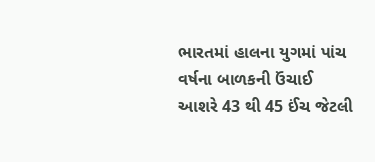ભારતમાં હાલના યુગમાં પાંચ વર્ષના બાળકની ઉંચાઈ આશરે 43 થી 45 ઈંચ જેટલી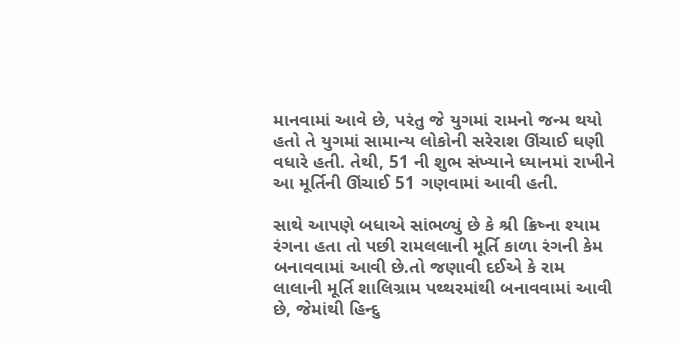માનવામાં આવે છે, પરંતુ જે યુગમાં રામનો જન્મ થયો હતો તે યુગમાં સામાન્ય લોકોની સરેરાશ ઊંચાઈ ઘણી વધારે હતી. તેથી, 51 ની શુભ સંખ્યાને ધ્યાનમાં રાખીને આ મૂર્તિની ઊંચાઈ 51 ગણવામાં આવી હતી.

સાથે આપણે બધાએ સાંભળ્યું છે કે શ્રી ક્રિષ્ના શ્યામ રંગના હતા તો પછી રામલલાની મૂર્તિ કાળા રંગની કેમ બનાવવામાં આવી છે.તો જણાવી દઈએ કે રામ લાલાની મૂર્તિ શાલિગ્રામ પથ્થરમાંથી બનાવવામાં આવી છે, જેમાંથી હિન્દુ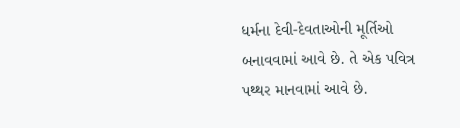ધર્મના દેવી-દેવતાઓની મૂર્તિઓ બનાવવામાં આવે છે. તે એક પવિત્ર પથ્થર માનવામાં આવે છે.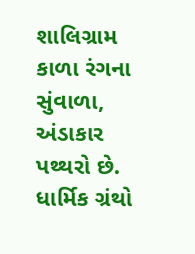શાલિગ્રામ કાળા રંગના સુંવાળા, અંડાકાર પથ્થરો છે. ધાર્મિક ગ્રંથો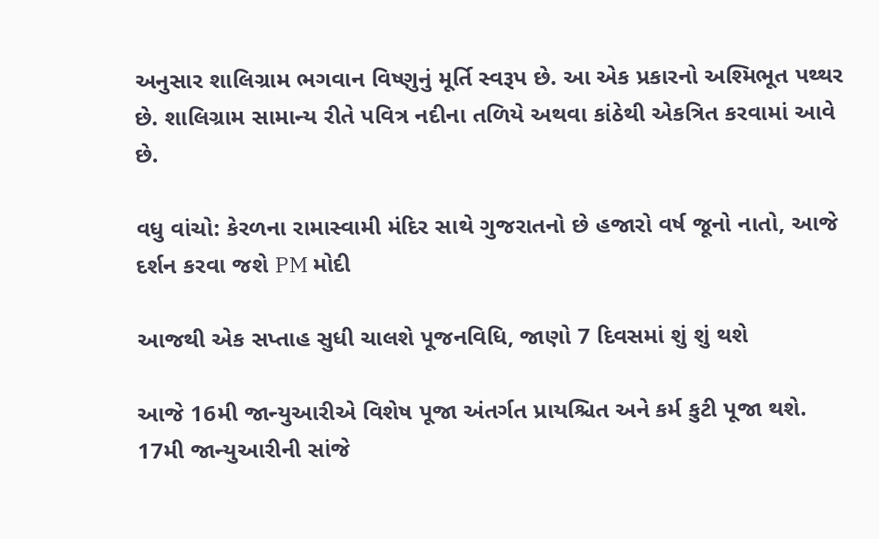અનુસાર શાલિગ્રામ ભગવાન વિષ્ણુનું મૂર્તિ સ્વરૂપ છે. આ એક પ્રકારનો અશ્મિભૂત પથ્થર છે. શાલિગ્રામ સામાન્ય રીતે પવિત્ર નદીના તળિયે અથવા કાંઠેથી એકત્રિત કરવામાં આવે છે.

વધુ વાંચો: કેરળના રામાસ્વામી મંદિર સાથે ગુજરાતનો છે હજારો વર્ષ જૂનો નાતો, આજે દર્શન કરવા જશે PM મોદી

આજથી એક સપ્તાહ સુધી ચાલશે પૂજનવિધિ, જાણો 7 દિવસમાં શું શું થશે

આજે 16મી જાન્યુઆરીએ વિશેષ પૂજા અંતર્ગત પ્રાયશ્ચિત અને કર્મ કુટી પૂજા થશે.
17મી જાન્યુઆરીની સાંજે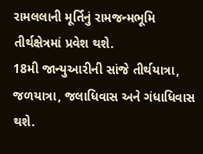રામલલાની મૂર્તિનું રામજન્મભૂમિ તીર્થક્ષેત્રમાં પ્રવેશ થશે.
18મી જાન્યુઆરીની સાંજે તીર્થયાત્રા, જળયાત્રા, જલાધિવાસ અને ગંધાધિવાસ થશે.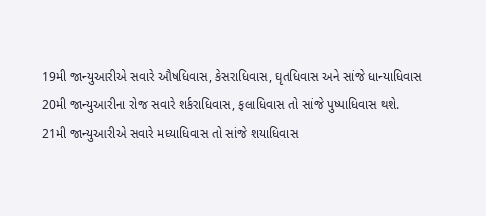19મી જાન્યુઆરીએ સવારે ઔષધિવાસ, કેસરાધિવાસ, ઘૃતધિવાસ અને સાંજે ધાન્યાધિવાસ
20મી જાન્યુઆરીના રોજ સવારે શર્કરાધિવાસ, ફલાધિવાસ તો સાંજે પુષ્પાધિવાસ થશે.
21મી જાન્યુઆરીએ સવારે મધ્યાધિવાસ તો સાંજે શયાધિવાસ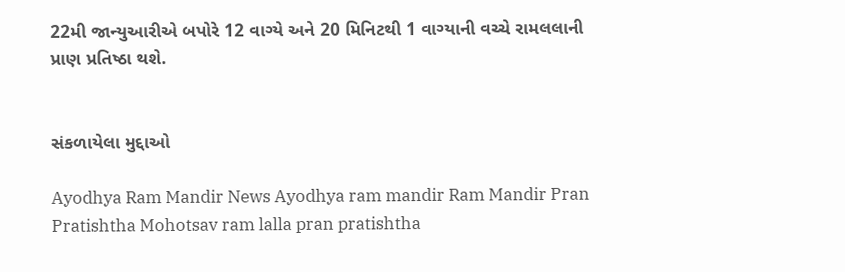22મી જાન્યુઆરીએ બપોરે 12 વાગ્યે અને 20 મિનિટથી 1 વાગ્યાની વચ્ચે રામલલાની પ્રાણ પ્રતિષ્ઠા થશે.


સંકળાયેલા મુદ્દાઓ

Ayodhya Ram Mandir News Ayodhya ram mandir Ram Mandir Pran Pratishtha Mohotsav ram lalla pran pratishtha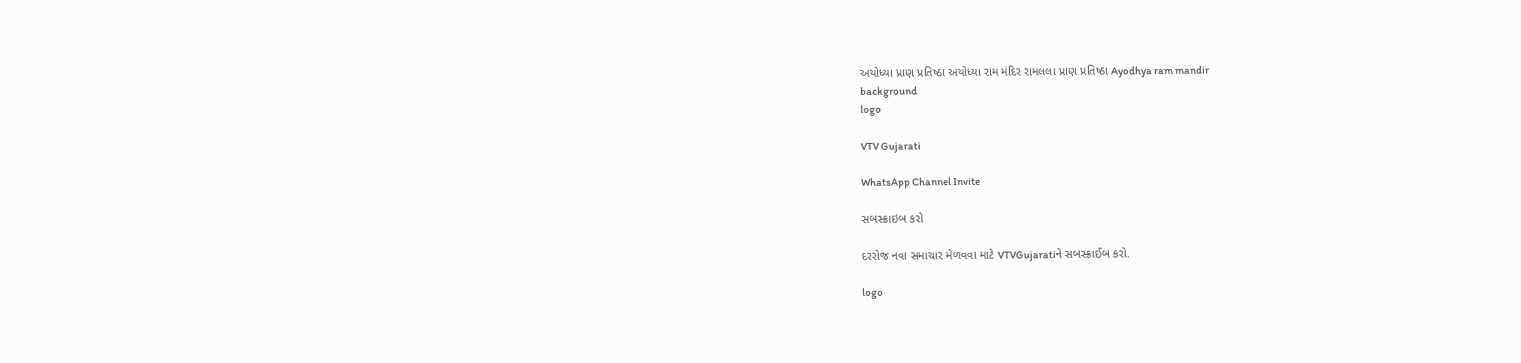અયોધ્યા પ્રાણ પ્રતિષ્ઠા અયોધ્યા રામ મંદિર રામલલા પ્રાણ પ્રતિષ્ઠા Ayodhya ram mandir
background
logo

VTV Gujarati

WhatsApp Channel Invite

સબસ્ક્રાઇબ કરો

દરરોજ નવા સમાચાર મેળવવા માટે VTVGujaratiને સબસ્ક્રાઈબ કરો.

logo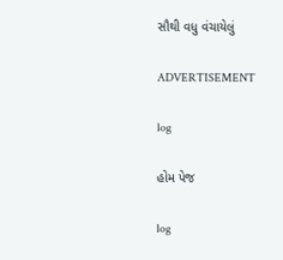સૌથી વધુ વંચાયેલું

ADVERTISEMENT

log

હોમ પેજ

log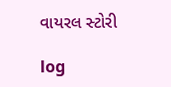વાયરલ સ્ટોરી

log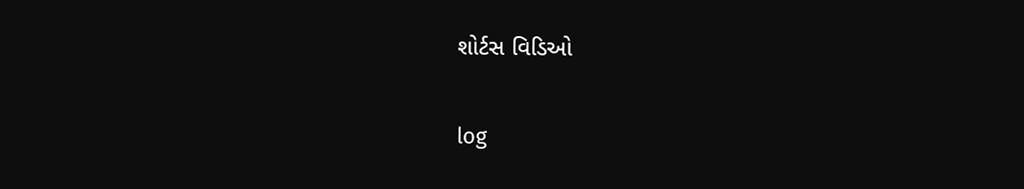શોર્ટસ વિડિઓ

log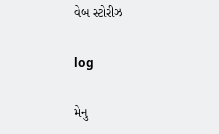વેબ સ્ટોરીઝ

log

મેનુ